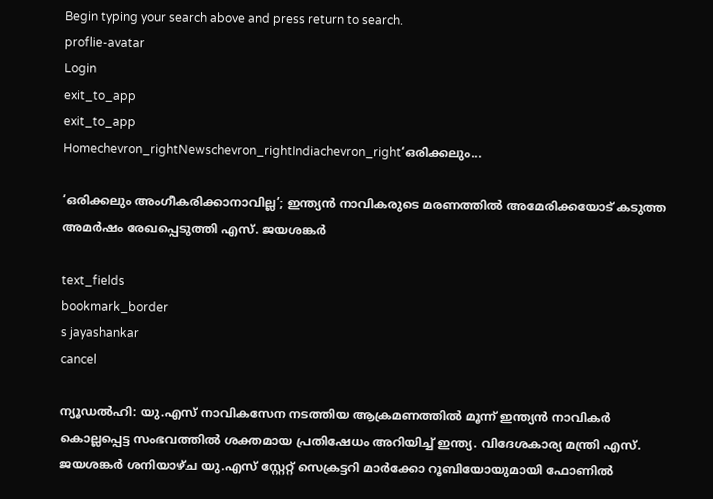Begin typing your search above and press return to search.
proflie-avatar
Login
exit_to_app
exit_to_app
Homechevron_rightNewschevron_rightIndiachevron_right‘ഒരിക്കലും...

‘ഒരിക്കലും അംഗീകരിക്കാനാവില്ല’; ഇന്ത്യൻ നാവികരുടെ മരണത്തിൽ അമേരിക്കയോട് കടുത്ത അമർഷം രേഖപ്പെടുത്തി എസ്. ജയശങ്കർ

text_fields
bookmark_border
s jayashankar
cancel

ന്യൂഡൽഹി: യു.എസ് നാവികസേന നടത്തിയ ആക്രമണത്തിൽ മൂന്ന് ഇന്ത്യൻ നാവികർ കൊല്ലപ്പെട്ട സംഭവത്തിൽ ശക്തമായ പ്രതിഷേധം അറിയിച്ച് ഇന്ത്യ. വിദേശകാര്യ മന്ത്രി എസ്. ജയശങ്കർ ശനിയാഴ്ച യു.എസ് സ്റ്റേറ്റ് സെക്രട്ടറി മാർക്കോ റൂബിയോയുമായി ഫോണിൽ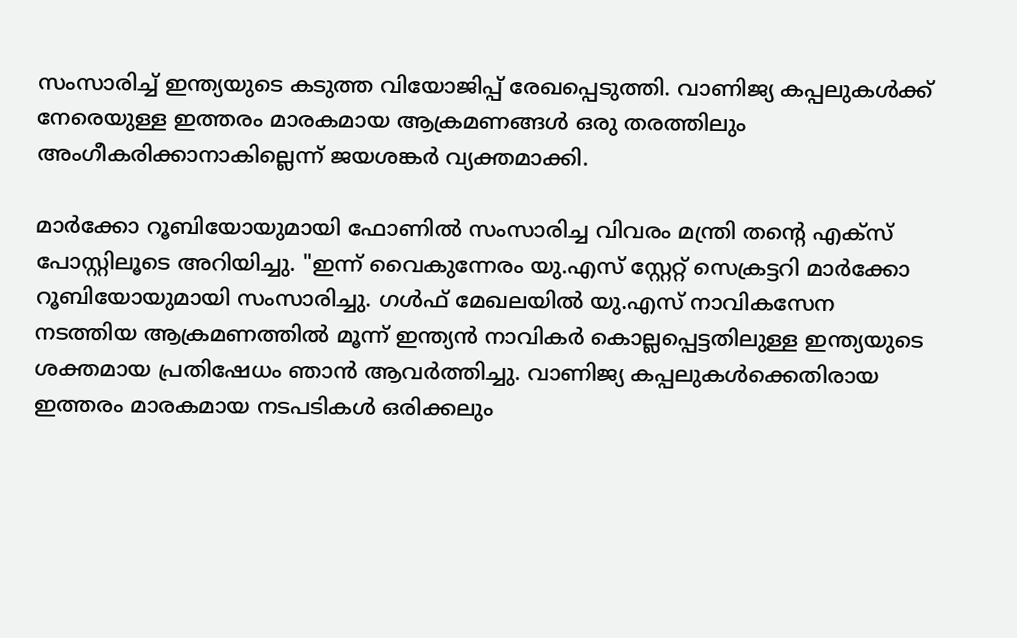സംസാരിച്ച് ഇന്ത്യയുടെ കടുത്ത വിയോജിപ്പ് രേഖപ്പെടുത്തി. വാണിജ്യ കപ്പലുകൾക്ക് നേരെയുള്ള ഇത്തരം മാരകമായ ആക്രമണങ്ങൾ ഒരു തരത്തിലും അംഗീകരിക്കാനാകില്ലെന്ന് ജയശങ്കർ വ്യക്തമാക്കി.

മാർക്കോ റൂബിയോയുമായി ഫോണിൽ സംസാരിച്ച വിവരം മന്ത്രി തന്റെ എക്സ് പോസ്റ്റിലൂടെ അറിയിച്ചു. "ഇന്ന് വൈകുന്നേരം യു.എസ് സ്റ്റേറ്റ് സെക്രട്ടറി മാർക്കോ റൂബിയോയുമായി സംസാരിച്ചു. ഗൾഫ് മേഖലയിൽ യു.എസ് നാവികസേന നടത്തിയ ആക്രമണത്തിൽ മൂന്ന് ഇന്ത്യൻ നാവികർ കൊല്ലപ്പെട്ടതിലുള്ള ഇന്ത്യയുടെ ശക്തമായ പ്രതിഷേധം ഞാൻ ആവർത്തിച്ചു. വാണിജ്യ കപ്പലുകൾക്കെതിരായ ഇത്തരം മാരകമായ നടപടികൾ ഒരിക്കലും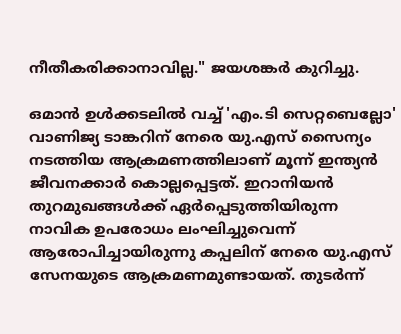നീതീകരിക്കാനാവില്ല." ജയശങ്കർ കുറിച്ചു.

ഒമാൻ ഉൾക്കടലിൽ വച്ച് 'എം.ടി സെറ്റബെല്ലോ' വാണിജ്യ ടാങ്കറിന് നേരെ യു.എസ് സൈന്യം നടത്തിയ ആക്രമണത്തിലാണ് മൂന്ന് ഇന്ത്യൻ ജീവനക്കാർ കൊല്ലപ്പെട്ടത്. ഇറാനിയൻ തുറമുഖങ്ങൾക്ക് ഏർപ്പെടുത്തിയിരുന്ന നാവിക ഉപരോധം ലംഘിച്ചുവെന്ന് ആരോപിച്ചായിരുന്നു കപ്പലിന് നേരെ യു.എസ് സേനയുടെ ആക്രമണമുണ്ടായത്. തുടർന്ന്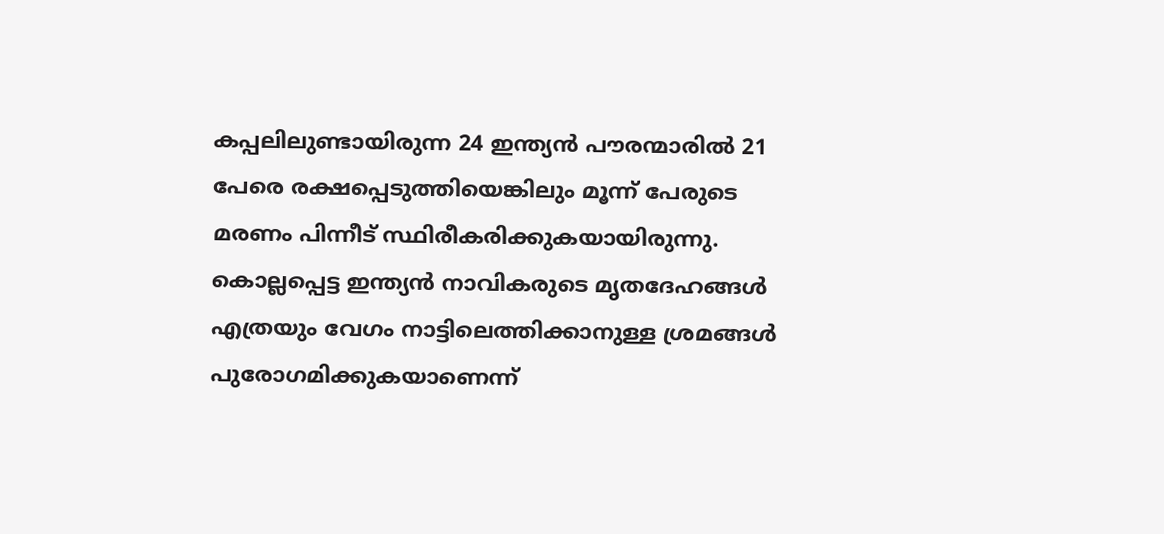കപ്പലിലുണ്ടായിരുന്ന 24 ഇന്ത്യൻ പൗരന്മാരിൽ 21 പേരെ രക്ഷപ്പെടുത്തിയെങ്കിലും മൂന്ന് പേരുടെ മരണം പിന്നീട് സ്ഥിരീകരിക്കുകയായിരുന്നു. കൊല്ലപ്പെട്ട ഇന്ത്യൻ നാവികരുടെ മൃതദേഹങ്ങൾ എത്രയും വേഗം നാട്ടിലെത്തിക്കാനുള്ള ശ്രമങ്ങൾ പുരോഗമിക്കുകയാണെന്ന്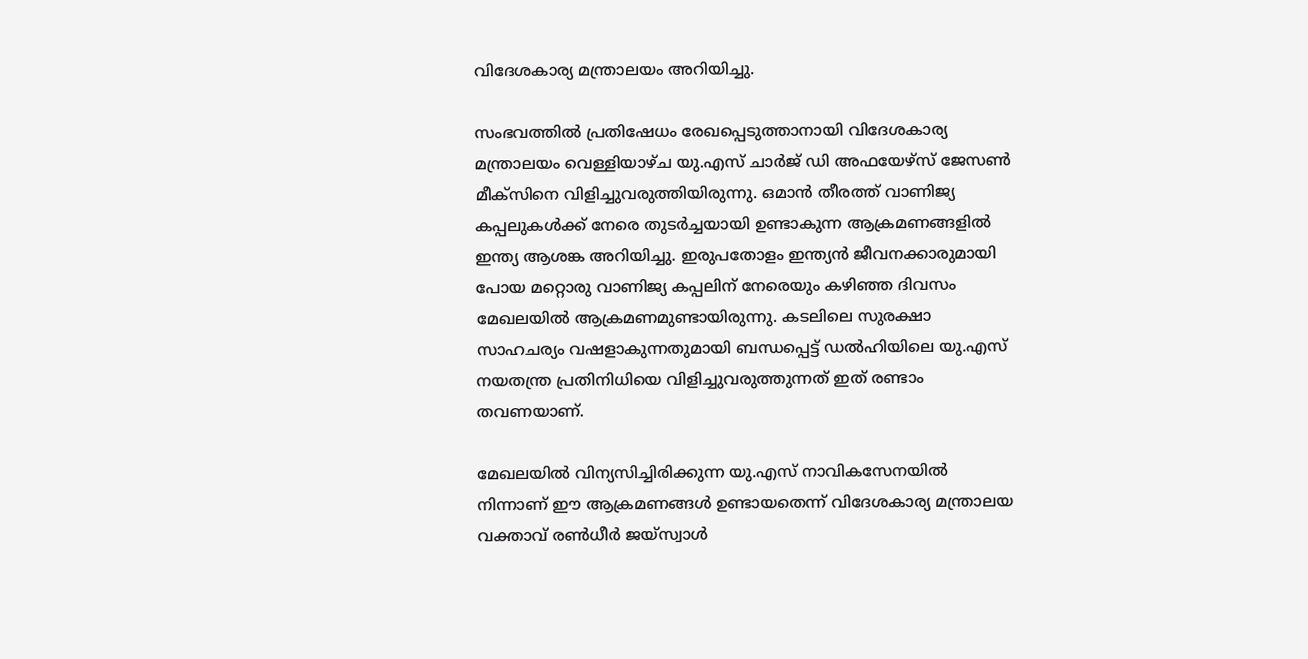വിദേശകാര്യ മന്ത്രാലയം അറിയിച്ചു.

സംഭവത്തിൽ പ്രതിഷേധം രേഖപ്പെടുത്താനായി വിദേശകാര്യ മന്ത്രാലയം വെള്ളിയാഴ്ച യു.എസ് ചാർജ് ഡി അഫയേഴ്‌സ് ജേസൺ മീക്സിനെ വിളിച്ചുവരുത്തിയിരുന്നു. ഒമാൻ തീരത്ത് വാണിജ്യ കപ്പലുകൾക്ക് നേരെ തുടർച്ചയായി ഉണ്ടാകുന്ന ആക്രമണങ്ങളിൽ ഇന്ത്യ ആശങ്ക അറിയിച്ചു. ഇരുപതോളം ഇന്ത്യൻ ജീവനക്കാരുമായി പോയ മറ്റൊരു വാണിജ്യ കപ്പലിന് നേരെയും കഴിഞ്ഞ ദിവസം മേഖലയിൽ ആക്രമണമുണ്ടായിരുന്നു. കടലിലെ സുരക്ഷാ സാഹചര്യം വഷളാകുന്നതുമായി ബന്ധപ്പെട്ട് ഡൽഹിയിലെ യു.എസ് നയതന്ത്ര പ്രതിനിധിയെ വിളിച്ചുവരുത്തുന്നത് ഇത് രണ്ടാം തവണയാണ്.

മേഖലയിൽ വിന്യസിച്ചിരിക്കുന്ന യു.എസ് നാവികസേനയിൽ നിന്നാണ് ഈ ആക്രമണങ്ങൾ ഉണ്ടായതെന്ന് വിദേശകാര്യ മന്ത്രാലയ വക്താവ് രൺധീർ ജയ്‌സ്വാൾ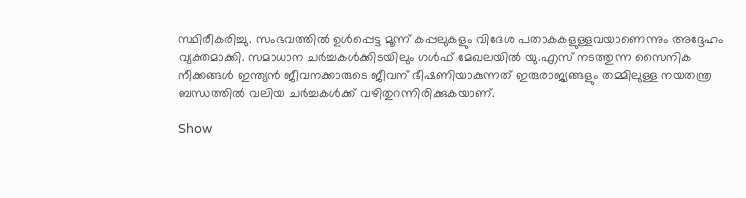സ്ഥിരീകരിച്ചു. സംഭവത്തിൽ ഉൾപ്പെട്ട മൂന്ന് കപ്പലുകളും വിദേശ പതാകകളുള്ളവയാണെന്നും അദ്ദേഹം വ്യക്തമാക്കി. സമാധാന ചർച്ചകൾക്കിടയിലും ഗൾഫ് മേഖലയിൽ യു.എസ് നടത്തുന്ന സൈനിക നീക്കങ്ങൾ ഇന്ത്യൻ ജീവനക്കാരുടെ ജീവന് ഭീഷണിയാകുന്നത് ഇരുരാജ്യങ്ങളും തമ്മിലുള്ള നയതന്ത്ര ബന്ധത്തിൽ വലിയ ചർച്ചകൾക്ക് വഴിതുറന്നിരിക്കുകയാണ്.

Show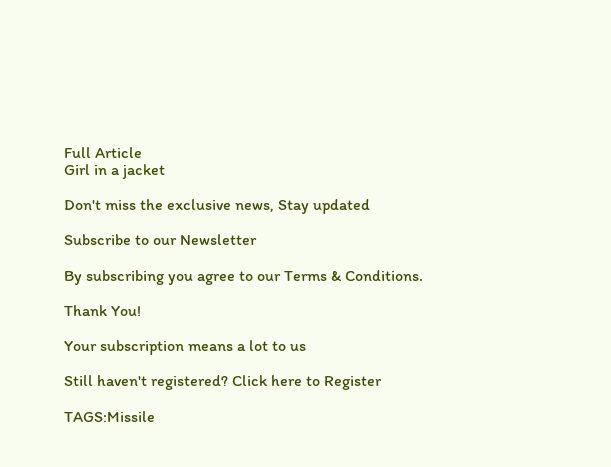Full Article
Girl in a jacket

Don't miss the exclusive news, Stay updated

Subscribe to our Newsletter

By subscribing you agree to our Terms & Conditions.

Thank You!

Your subscription means a lot to us

Still haven't registered? Click here to Register

TAGS:Missile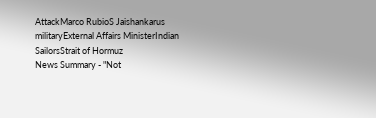AttackMarco RubioS Jaishankarus militaryExternal Affairs MinisterIndian SailorsStrait of Hormuz
News Summary - "Not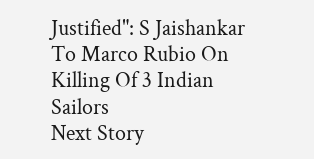Justified": S Jaishankar To Marco Rubio On Killing Of 3 Indian Sailors
Next Story